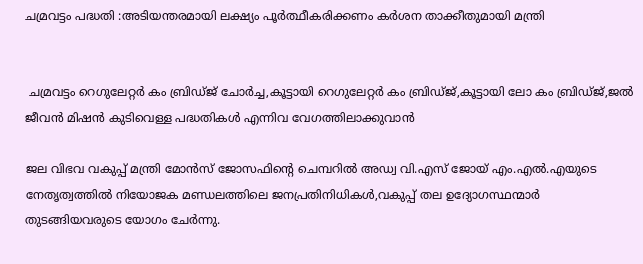ചമ്രവട്ടം പദ്ധതി :അടിയന്തരമായി ലക്ഷ്യം പൂർത്ഥീകരിക്കണം കർശന താക്കീതുമായി മന്ത്രി


 ചമ്രവട്ടം റെഗുലേറ്റർ കം ബ്രിഡ്ജ് ചോർച്ച,കൂട്ടായി റെഗുലേറ്റർ കം ബ്രിഡ്ജ്,കൂട്ടായി ലോ കം ബ്രിഡ്ജ്,ജൽ ജീവൻ മിഷൻ കുടിവെള്ള പദ്ധതികൾ എന്നിവ വേഗത്തിലാക്കുവാൻ

ജല വിഭവ വകുപ്പ് മന്ത്രി മോൻസ് ജോസഫിന്റെ ചെമ്പറിൽ അഡ്വ വി.എസ്‌ ജോയ് എം.എൽ.എയുടെ നേതൃത്വത്തിൽ നിയോജക മണ്ഡലത്തിലെ ജനപ്രതിനിധികൾ,വകുപ്പ് തല ഉദ്യോഗസ്ഥന്മാർ തുടങ്ങിയവരുടെ യോഗം ചേർന്നു.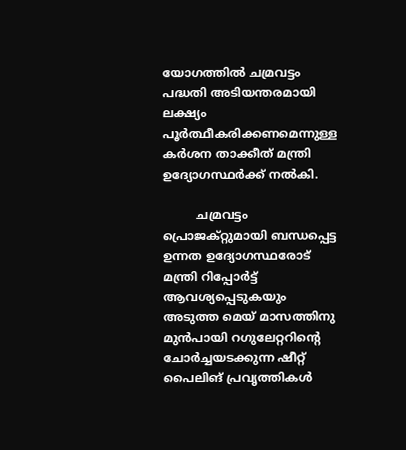യോഗത്തിൽ ചമ്രവട്ടം പദ്ധതി അടിയന്തരമായി ലക്ഷ്യം പൂർത്ഥീകരിക്കണമെന്നുള്ള കർശന താക്കീത് മന്ത്രി ഉദ്യോഗസ്ഥർക്ക് നൽകി.

         ചമ്രവട്ടം പ്രൊജക്റ്റുമായി ബന്ധപ്പെട്ട ഉന്നത ഉദ്യോഗസ്ഥരോട് മന്ത്രി റിപ്പോർട്ട്‌ ആവശ്യപ്പെടുകയും അടുത്ത മെയ് മാസത്തിനു മുൻപായി റഗുലേറ്ററിന്റെ ചോർച്ചയടക്കുന്ന ഷീറ്റ് പൈലിങ് പ്രവൃത്തികൾ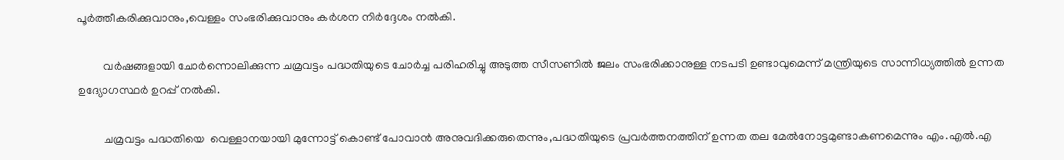പൂർത്തീകരിക്കുവാനും,വെള്ളം സംഭരിക്കുവാനും കർശന നിർദ്ദേശം നൽകി.

         വർഷങ്ങളായി ചോർന്നൊലിക്കുന്ന ചമ്രവട്ടം പദ്ധതിയുടെ ചോർച്ച പരിഹരിച്ചു അടുത്ത സീസണിൽ ജലം സംഭരിക്കാനുള്ള നടപടി ഉണ്ടാവുമെന്ന് മന്ത്രിയുടെ സാന്നിധ്യത്തിൽ ഉന്നത ഉദ്യോഗസ്ഥർ ഉറപ്പ് നൽകി.

         ചമ്രവട്ടം പദ്ധതിയെ  വെള്ളാനയായി മുന്നോട്ട് കൊണ്ട് പോവാൻ അനുവദിക്കരുതെന്നും,പദ്ധതിയുടെ പ്രവർത്തനത്തിന് ഉന്നത തല മേൽനോട്ടമുണ്ടാകണമെന്നും എം.എൽ.എ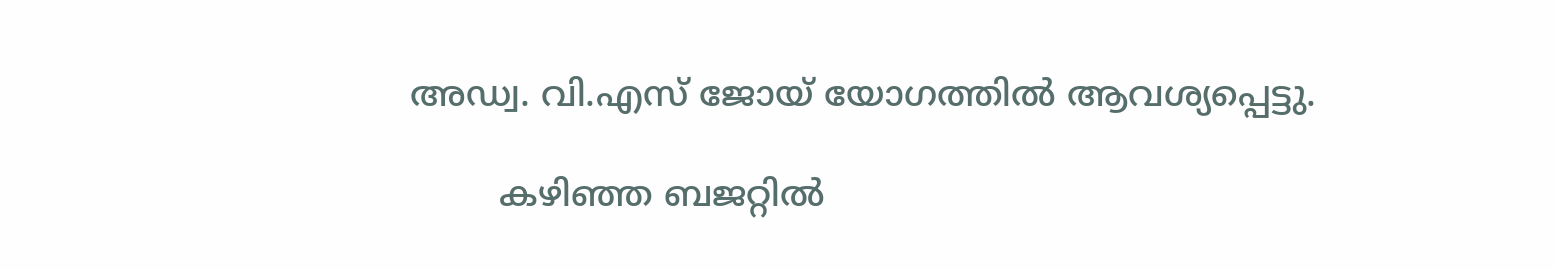അഡ്വ. വി.എസ് ജോയ് യോഗത്തിൽ ആവശ്യപ്പെട്ടു.

        കഴിഞ്ഞ ബജറ്റിൽ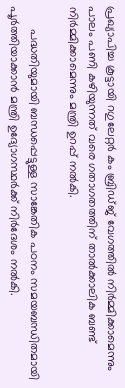പ്രഖ്യാപിച്ച കൂട്ടായി റഗുലേറ്റർ കം ബ്രിഡ്ജ് വേഗത്തിൽ നിർമ്മിക്കാമെന്നും പാലം പണി കഴിയുന്നത് വരെ ഗതാഗതത്തിന് താൽക്കാലിക ബണ്ട് നിർമ്മിക്കാമെന്നും മന്ത്രി ഉറപ്പ് നൽകി.

       പദ്ധതിയുമായി ബന്ധപ്പെട്ടുള്ള സാങ്കേതിക പഠനം സമയബന്ധിതമായി പൂർത്തിയാക്കാൻ മന്ത്രി ഉദ്യോഗസ്ഥർക്ക് നിർദേശം നൽകി.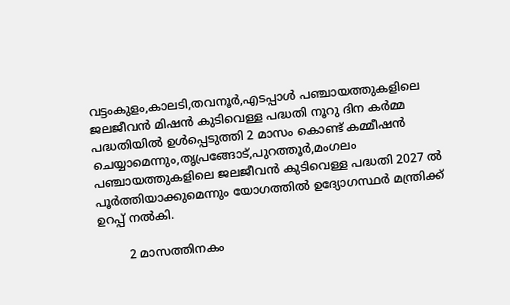വട്ടംകുളം,കാലടി,തവനൂർ,എടപ്പാൾ പഞ്ചായത്തുകളിലെ ജലജീവൻ മിഷൻ കുടിവെള്ള പദ്ധതി നൂറു ദിന കർമ്മ പദ്ധതിയിൽ ഉൾപ്പെടുത്തി 2 മാസം കൊണ്ട് കമ്മീഷൻ ചെയ്യാമെന്നും,തൃപ്രങ്ങോട്,പുറത്തൂർ,മംഗലം പഞ്ചായത്തുകളിലെ ജലജീവൻ കുടിവെള്ള പദ്ധതി 2027 ൽ പൂർത്തിയാക്കുമെന്നും യോഗത്തിൽ ഉദ്യോഗസ്ഥർ മന്ത്രിക്ക് ഉറപ്പ് നൽകി.

        2 മാസത്തിനകം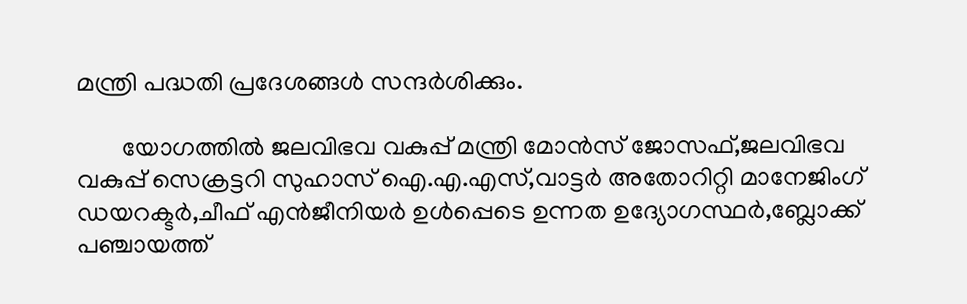മന്ത്രി പദ്ധതി പ്രദേശങ്ങൾ സന്ദർശിക്കും.

       യോഗത്തിൽ ജലവിഭവ വകുപ്പ് മന്ത്രി മോൻസ് ജോസഫ്,ജലവിഭവ വകുപ്പ് സെക്രട്ടറി സുഹാസ് ഐ.എ.എസ്,വാട്ടർ അതോറിറ്റി മാനേജിംഗ് ഡയറക്ടർ,ചീഫ് എൻജീനിയർ ഉൾപ്പെടെ ഉന്നത ഉദ്യോഗസ്ഥർ,ബ്ലോക്ക് പഞ്ചായത്ത്‌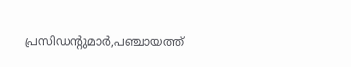പ്രസിഡന്റുമാർ,പഞ്ചായത്ത്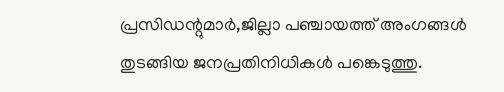പ്രസിഡന്റുമാർ,ജില്ലാ പഞ്ചായത്ത്‌ അംഗങ്ങൾ തുടങ്ങിയ ജനപ്രതിനിധികൾ പങ്കെടുത്തു.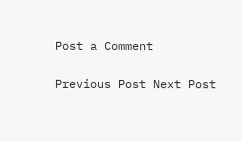Post a Comment

Previous Post Next Post